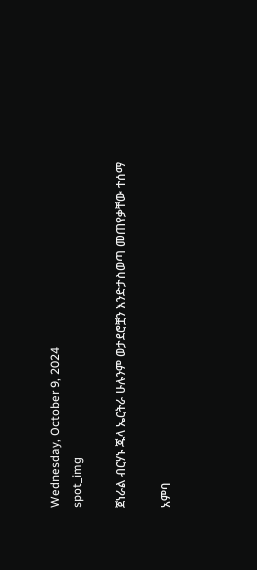Wednesday, October 9, 2024
spot_img

ጀነራል ብርሃኑ ጁላ ኤርትራ ሁሉንም ወታደሮቿን እንድታስወጣ መጠየቃቸው ተሰማ

አምባ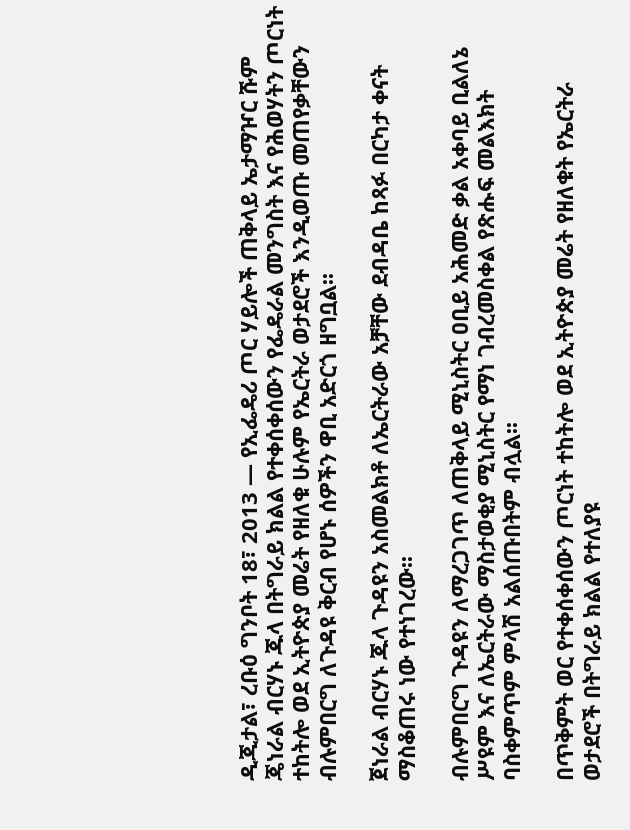ዲጂታል፣ ረቡዕ ግንቦት 18፣ 2013 ― የኢፌዴሪ ጦር ሃይሎች ጠቅላይ ኤታማዦር ሹም ጄነራል ብርሃኑ ጁላ በትግራይ ክልል የተቀሰቀሰውን የፌዴራል መንግስት እና የሕወሃትን ጦርነት ተከትሎ ወደ ኢትዮጵያ መሬት የዘለቁ ሁሉም የኤርትራ ወታደሮች እንዲወጡ መጠየቃቸውን ብሉምበርግ ለጉዳዩ ቅርብ የሆኑ ሰዎችን ዋቢ አድርጎ ዘግቧል፡፡

ጀነራል ብርሃኑ ጁላ ጉዳዩን አስመልክቶ ለኤርትራው አቻቸው ደብዳቤ ከጻፉ በርካታ ቀናት ማስቆጠሩ ነው የተነገረው፡፡

ብሉምበርግ ጉዳዩን ለማረጋገጥ ለጠቅላይ ሚኒስትር ዐቢይ አሕመድ ቃል አቀባይ ቢልለኔ ሥዩም እና ለኤርትራው ማስታወቂያ ሚኒስትር የማነ ገብረመስቀል የጽሑፍ መልእክት ባስቀምጥም ምላሽ አልሰጡበትም ብሏል፡፡

በጥቅምት ወር የተቀሰቀሰውን ጦርነት ተከትሎ ወደ ኢትዮጵያ መሬት የዘለቁት የኤርትራ ወታደሮች በትግራይ ክልል የተለያዩ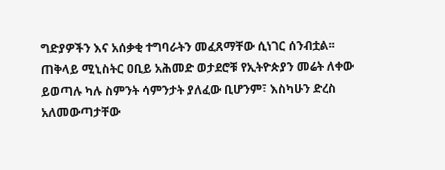ግድያዎችን እና አሰቃቂ ተግባራትን መፈጸማቸው ሲነገር ሰንብቷል፡፡ ጠቅላይ ሚኒስትር ዐቢይ አሕመድ ወታደሮቹ የኢትዮጵያን መሬት ለቀው ይወጣሉ ካሉ ስምንት ሳምንታት ያለፈው ቢሆንም፣ እስካሁን ድረስ አለመውጣታቸው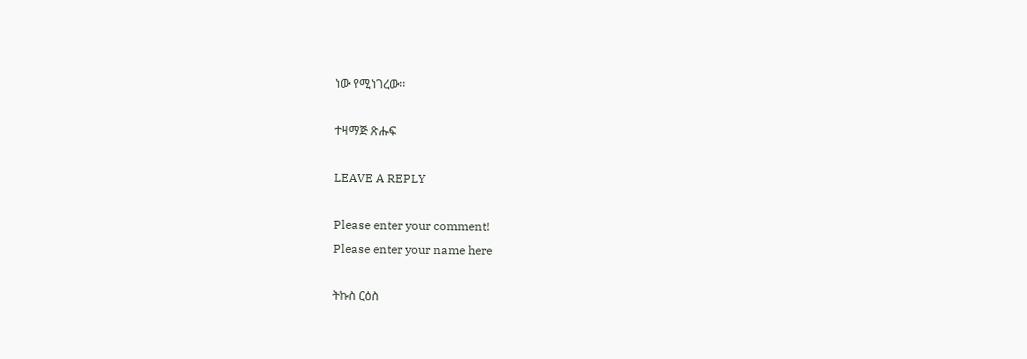ነው የሚነገረው፡፡

ተዛማጅ ጽሑፍ

LEAVE A REPLY

Please enter your comment!
Please enter your name here

ትኩስ ርዕስ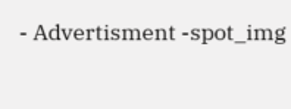- Advertisment -spot_img